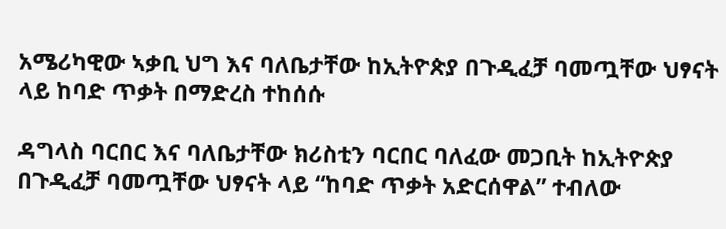አሜሪካዊው ኣቃቢ ህግ እና ባለቤታቸው ከኢትዮጵያ በጉዲፈቻ ባመጧቸው ህፃናት ላይ ከባድ ጥቃት በማድረስ ተከሰሱ

ዳግላስ ባርበር እና ባለቤታቸው ክሪስቲን ባርበር ባለፈው መጋቢት ከኢትዮጵያ በጉዲፈቻ ባመጧቸው ህፃናት ላይ “ከባድ ጥቃት አድርሰዋል” ተብለው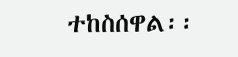ተከስሰዋል፡፡